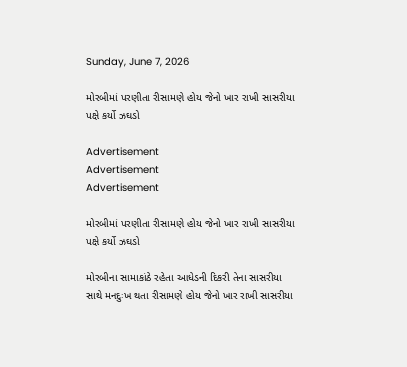Sunday, June 7, 2026

મોરબીમાં પરણીતા રીસામણે હોય જેનો ખાર રાખી સાસરીયા પક્ષે કર્યો ઝઘડો

Advertisement
Advertisement
Advertisement

મોરબીમાં પરણીતા રીસામણે હોય જેનો ખાર રાખી સાસરીયા પક્ષે કર્યો ઝઘડો

મોરબીના સામાકાંઠે રહેતા આધેડની દિકરી તેના સાસરીયા સાથે મનદુઃખ થતા રીસામણે હોય જેનો ખાર રાખી સાસરીયા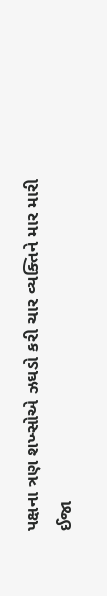પક્ષના ત્રણ શખ્સોએ ઝઘડો કરી ચાર વ્યક્તિને માર મારી ઈજા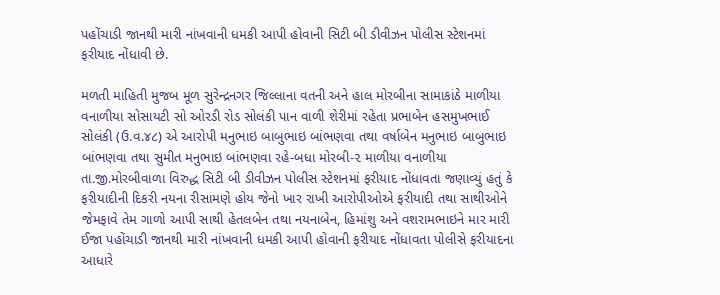પહોંચાડી જાનથી મારી નાંખવાની ધમકી આપી હોવાની સિટી બી ડીવીઝન પોલીસ સ્ટેશનમાં ફરીયાદ નોંધાવી છે.

મળતી માહિતી મુજબ મૂળ સુરેન્દ્રનગર જિલ્લાના વતની અને હાલ મોરબીના સામાકાંઠે માળીયા વનાળીયા સોસાયટી સો ઓરડી રોડ સોલંકી પાન વાળી શેરીમાં રહેતા પ્રભાબેન હસમુખભાઈ સોલંકી (ઉ.વ.૪૮) એ આરોપી મનુભાઇ બાબુભાઇ બાંભણવા તથા વર્ષાબેન મનુભાઇ બાબુભાઇ બાંભણવા તથા સુમીત મનુભાઇ બાંભણવા રહે-બધા મોરબી-૨ માળીયા વનાળીયા તા.જી.મોરબીવાળા વિરુદ્ધ સિટી બી ડીવીઝન પોલીસ સ્ટેશનમાં ફરીયાદ નોંધાવતા જણાવ્યું હતું કે ફરીયાદીની દિકરી નયના રીસામણે હોય જેનો ખાર રાખી આરોપીઓએ ફરીયાદી તથા સાથીઓને જેમફાવે તેમ ગાળો આપી સાથી હેતલબેન તથા નયનાબેન, હિમાંશુ અને વશરામભાઇને માર મારી ઈજા પહોંચાડી જાનથી મારી નાંખવાની ધમકી આપી હોવાની ફરીયાદ નોંધાવતા પોલીસે ફરીયાદના આધારે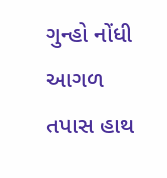ગુન્હો નોંધી આગળ તપાસ હાથ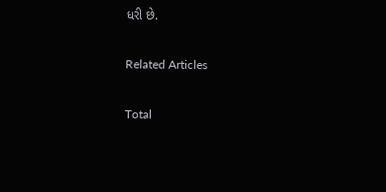ધરી છે.

Related Articles

Total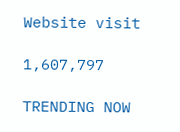Website visit

1,607,797

TRENDING NOW